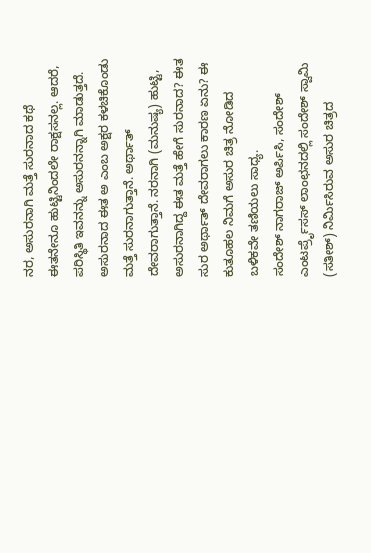ನರ, ಅಸುರನಾಗಿ ಮತ್ತೆ ಸುರನಾದ ಕಥೆ
ಈತನೇನೂ ಹುಟ್ಟಿನಿಂದಲೇ ರಾಕ್ಷಸನಲ್ಲ. ಆದರೆ, ಪರಿಸ್ಥಿತಿ ಇವನನ್ನು ಅಸುರನನ್ನಾಗಿ ಮಾಡುತ್ತದೆ. ಅಸುರನಾದ ಈತ ಅ ಎಂಬ ಅಕ್ಷರ ಕಳಚಿಕೊಂಡು ಮತ್ತೆ ಸುರನಾಗುತ್ತಾನೆ. ಅರ್ಥಾತ್ ದೇವರಾಗುತ್ತಾನೆ. ನರನಾಗಿ (ಮನುಷ್ಯ) ಹುಟ್ಟಿ, ಅಸುರನಾಗಿದ್ದ ಈತ ಮತ್ತೆ ಹೇಗೆ ಸುರನಾದ? ಈತ ಸುರ ಅರ್ಥಾತ್ ದೇವರಾಗಲು ಕಾರಣ ಏನು? ಈ ಕುತೂಹಲ ನಿಮಗೆ ಅಸುರ ಚಿತ್ರ ನೋಡಿದ ಬಳಿಕವೇ ತಣಿಯಲು ಸಾಧ್ಯ.
ಸಂದೇಶ್ ನಾಗರಾಜ್ ಅರ್ಪಿಸಿ, ಸಂದೇಶ್ ಎಂಟರ್ಪ್ರೆೃಸಸ್ ಲಾಂಛನದಲ್ಲಿ ಸಂದೇಶ್ ಸ್ವಾಮಿ (ಸತೀಶ್) ನಿರ್ಮಿಸಿರುವ ಅಸುರ ಚಿತ್ರದ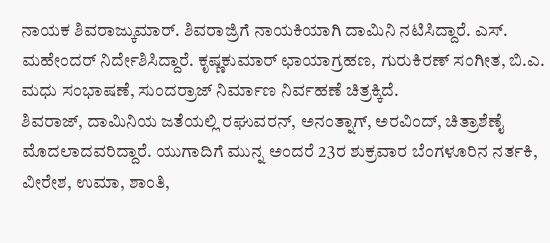ನಾಯಕ ಶಿವರಾಜ್ಕುಮಾರ್. ಶಿವರಾಜ್ರಿಗೆ ನಾಯಕಿಯಾಗಿ ದಾಮಿನಿ ನಟಿಸಿದ್ದಾರೆ. ಎಸ್. ಮಹೇಂದರ್ ನಿರ್ದೇಶಿಸಿದ್ದಾರೆ. ಕೃಷ್ಣಕುಮಾರ್ ಛಾಯಾಗ್ರಹಣ, ಗುರುಕಿರಣ್ ಸಂಗೀತ, ಬಿ.ಎ. ಮಧು ಸಂಭಾಷಣೆ, ಸುಂದರ್ರಾಜ್ ನಿರ್ಮಾಣ ನಿರ್ವಹಣೆ ಚಿತ್ರಕ್ಕಿದೆ.
ಶಿವರಾಜ್, ದಾಮಿನಿಯ ಜತೆಯಲ್ಲಿ ರಘುವರನ್, ಅನಂತ್ನಾಗ್, ಅರವಿಂದ್, ಚಿತ್ರಾಶೆಣೈ ಮೊದಲಾದವರಿದ್ದಾರೆ. ಯುಗಾದಿಗೆ ಮುನ್ನ ಅಂದರೆ 23ರ ಶುಕ್ರವಾರ ಬೆಂಗಳೂರಿನ ನರ್ತಕಿ, ವೀರೇಶ, ಉಮಾ, ಶಾಂತಿ,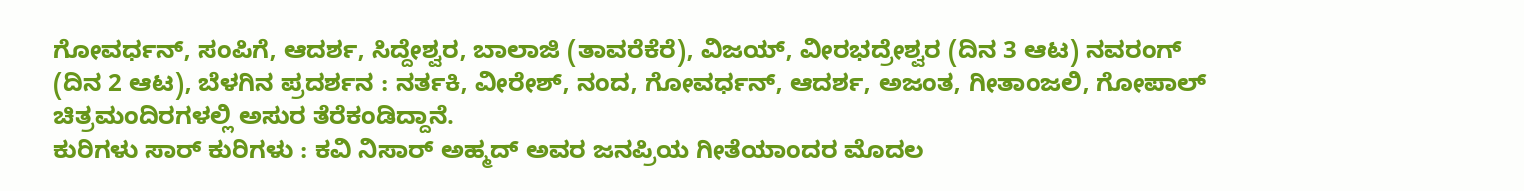ಗೋವರ್ಧನ್, ಸಂಪಿಗೆ, ಆದರ್ಶ, ಸಿದ್ದೇಶ್ವರ, ಬಾಲಾಜಿ (ತಾವರೆಕೆರೆ), ವಿಜಯ್, ವೀರಭದ್ರೇಶ್ವರ (ದಿನ 3 ಆಟ) ನವರಂಗ್ (ದಿನ 2 ಆಟ), ಬೆಳಗಿನ ಪ್ರದರ್ಶನ : ನರ್ತಕಿ, ವೀರೇಶ್, ನಂದ, ಗೋವರ್ಧನ್, ಆದರ್ಶ, ಅಜಂತ, ಗೀತಾಂಜಲಿ, ಗೋಪಾಲ್ ಚಿತ್ರಮಂದಿರಗಳಲ್ಲಿ ಅಸುರ ತೆರೆಕಂಡಿದ್ದಾನೆ.
ಕುರಿಗಳು ಸಾರ್ ಕುರಿಗಳು : ಕವಿ ನಿಸಾರ್ ಅಹ್ಮದ್ ಅವರ ಜನಪ್ರಿಯ ಗೀತೆಯಾಂದರ ಮೊದಲ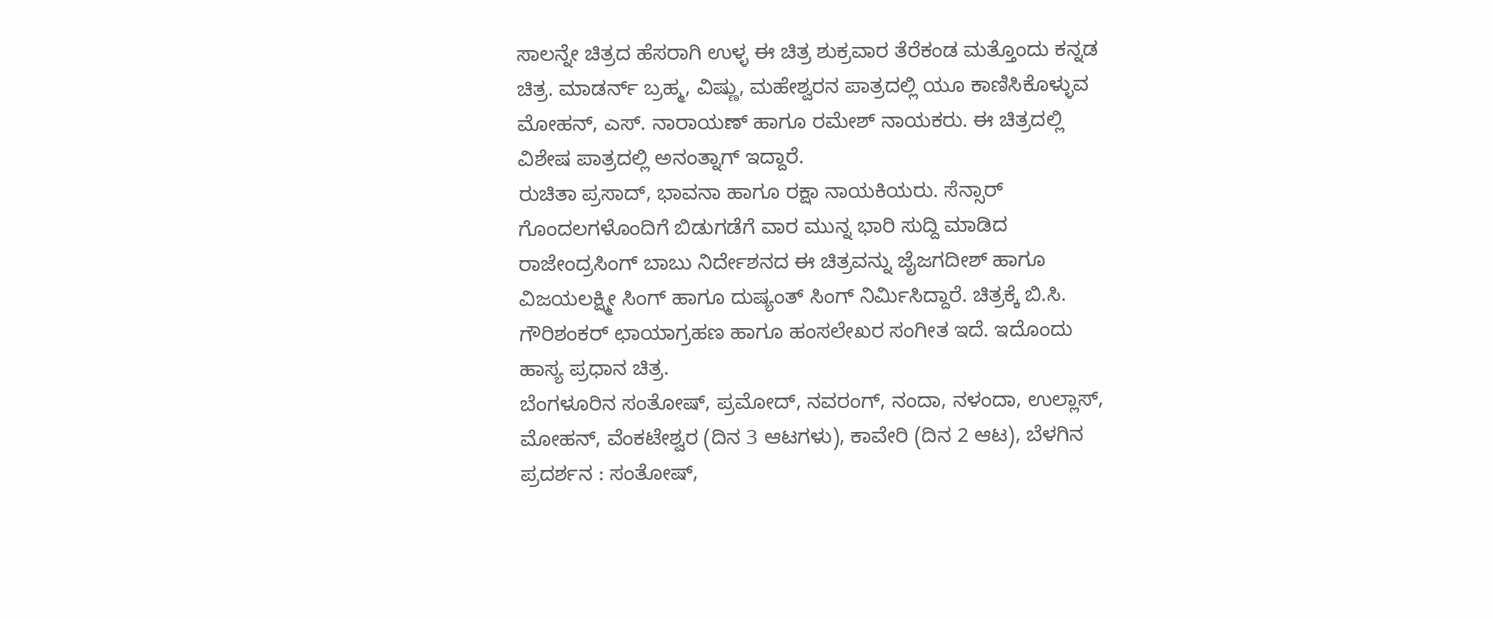ಸಾಲನ್ನೇ ಚಿತ್ರದ ಹೆಸರಾಗಿ ಉಳ್ಳ ಈ ಚಿತ್ರ ಶುಕ್ರವಾರ ತೆರೆಕಂಡ ಮತ್ತೊಂದು ಕನ್ನಡ ಚಿತ್ರ. ಮಾಡರ್ನ್ ಬ್ರಹ್ಮ, ವಿಷ್ಣು, ಮಹೇಶ್ವರನ ಪಾತ್ರದಲ್ಲಿ ಯೂ ಕಾಣಿಸಿಕೊಳ್ಳುವ ಮೋಹನ್, ಎಸ್. ನಾರಾಯಣ್ ಹಾಗೂ ರಮೇಶ್ ನಾಯಕರು. ಈ ಚಿತ್ರದಲ್ಲಿ ವಿಶೇಷ ಪಾತ್ರದಲ್ಲಿ ಅನಂತ್ನಾಗ್ ಇದ್ದಾರೆ.
ರುಚಿತಾ ಪ್ರಸಾದ್, ಭಾವನಾ ಹಾಗೂ ರಕ್ಷಾ ನಾಯಕಿಯರು. ಸೆನ್ಸಾರ್ ಗೊಂದಲಗಳೊಂದಿಗೆ ಬಿಡುಗಡೆಗೆ ವಾರ ಮುನ್ನ ಭಾರಿ ಸುದ್ದಿ ಮಾಡಿದ ರಾಜೇಂದ್ರಸಿಂಗ್ ಬಾಬು ನಿರ್ದೇಶನದ ಈ ಚಿತ್ರವನ್ನು ಜೈಜಗದೀಶ್ ಹಾಗೂ ವಿಜಯಲಕ್ಷ್ಮೀ ಸಿಂಗ್ ಹಾಗೂ ದುಷ್ಯಂತ್ ಸಿಂಗ್ ನಿರ್ಮಿಸಿದ್ದಾರೆ. ಚಿತ್ರಕ್ಕೆ ಬಿ.ಸಿ. ಗೌರಿಶಂಕರ್ ಛಾಯಾಗ್ರಹಣ ಹಾಗೂ ಹಂಸಲೇಖರ ಸಂಗೀತ ಇದೆ. ಇದೊಂದು ಹಾಸ್ಯ ಪ್ರಧಾನ ಚಿತ್ರ.
ಬೆಂಗಳೂರಿನ ಸಂತೋಷ್, ಪ್ರಮೋದ್, ನವರಂಗ್, ನಂದಾ, ನಳಂದಾ, ಉಲ್ಲಾಸ್, ಮೋಹನ್, ವೆಂಕಟೇಶ್ವರ (ದಿನ 3 ಆಟಗಳು), ಕಾವೇರಿ (ದಿನ 2 ಆಟ), ಬೆಳಗಿನ ಪ್ರದರ್ಶನ : ಸಂತೋಷ್,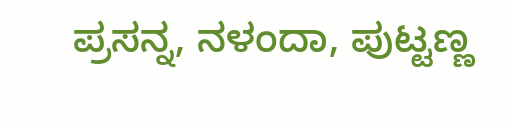ಪ್ರಸನ್ನ, ನಳಂದಾ, ಪುಟ್ಟಣ್ಣ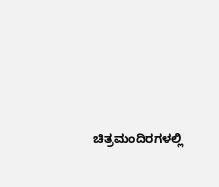ಚಿತ್ರಮಂದಿರಗಳಲ್ಲಿ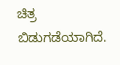ಚಿತ್ರ ಬಿಡುಗಡೆಯಾಗಿದೆ.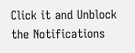Click it and Unblock the Notifications